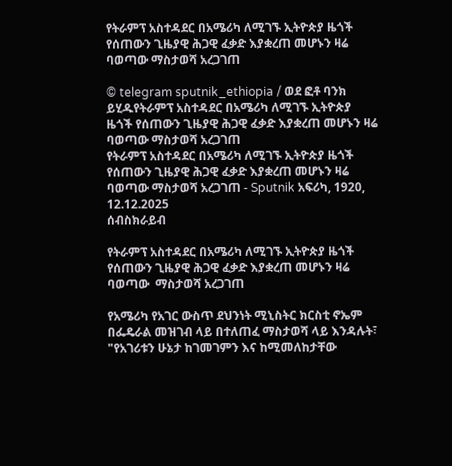የትራምፕ አስተዳደር በአሜሪካ ለሚገኙ ኢትዮጵያ ዜጎች የሰጠውን ጊዜያዊ ሕጋዊ ፈቃድ እያቋረጠ መሆኑን ዛሬ ባወጣው ማስታወሻ አረጋገጠ

© telegram sputnik_ethiopia / ወደ ፎቶ ባንክ ይሂዱየትራምፕ አስተዳደር በአሜሪካ ለሚገኙ ኢትዮጵያ ዜጎች የሰጠውን ጊዜያዊ ሕጋዊ ፈቃድ እያቋረጠ መሆኑን ዛሬ ባወጣው ማስታወሻ አረጋገጠ
የትራምፕ አስተዳደር በአሜሪካ ለሚገኙ ኢትዮጵያ ዜጎች የሰጠውን ጊዜያዊ ሕጋዊ ፈቃድ እያቋረጠ መሆኑን ዛሬ ባወጣው ማስታወሻ አረጋገጠ - Sputnik አፍሪካ, 1920, 12.12.2025
ሰብስክራይብ

የትራምፕ አስተዳደር በአሜሪካ ለሚገኙ ኢትዮጵያ ዜጎች የሰጠውን ጊዜያዊ ሕጋዊ ፈቃድ እያቋረጠ መሆኑን ዛሬ ባወጣው  ማስታወሻ አረጋገጠ

የአሜሪካ የአገር ውስጥ ደህንነት ሚኒስትር ክርስቲ ኖኤም በፌዴራል መዝገብ ላይ በተለጠፈ ማስታወሻ ላይ እንዳሉት፣ "የአገሪቱን ሁኔታ ከገመገምን እና ከሚመለከታቸው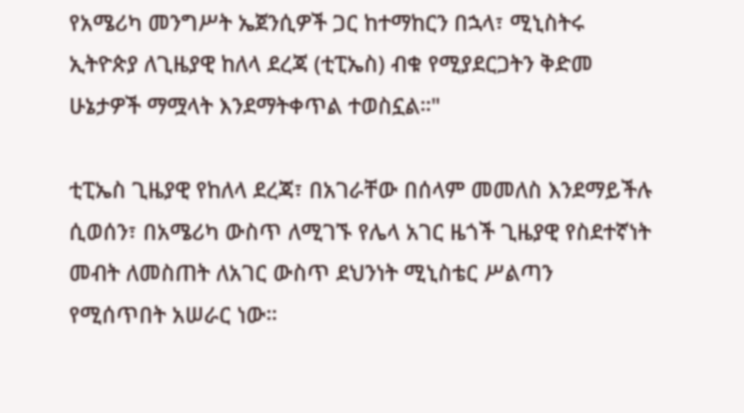የአሜሪካ መንግሥት ኤጀንሲዎች ጋር ከተማከርን በኋላ፣ ሚኒስትሩ ኢትዮጵያ ለጊዜያዊ ከለላ ደረጃ (ቲፒኤስ) ብቁ የሚያደርጋትን ቅድመ ሁኔታዎች ማሟላት እንደማትቀጥል ተወስኗል።"

ቲፒኤስ ጊዜያዊ የከለላ ደረጃ፣ በአገራቸው በሰላም መመለስ እንደማይችሉ ሲወሰን፣ በአሜሪካ ውስጥ ለሚገኙ የሌላ አገር ዜጎች ጊዜያዊ የስደተኛነት መብት ለመስጠት ለአገር ውስጥ ደህንነት ሚኒስቴር ሥልጣን የሚሰጥበት አሠራር ነው።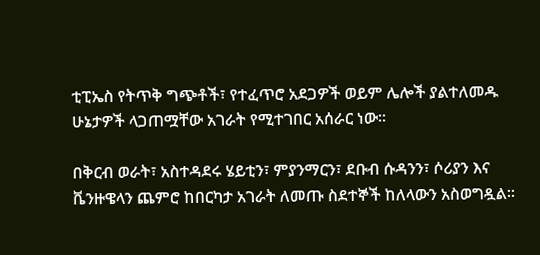ቲፒኤስ የትጥቅ ግጭቶች፣ የተፈጥሮ አደጋዎች ወይም ሌሎች ያልተለመዱ ሁኔታዎች ላጋጠሟቸው አገራት የሚተገበር አሰራር ነው።

በቅርብ ወራት፣ አስተዳደሩ ሄይቲን፣ ምያንማርን፣ ደቡብ ሱዳንን፣ ሶሪያን እና ቬንዙዌላን ጨምሮ ከበርካታ አገራት ለመጡ ስደተኞች ከለላውን አስወግዷል።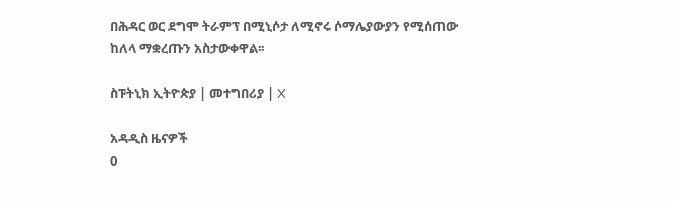በሕዳር ወር ደግሞ ትራምፕ በሚኒሶታ ለሚኖሩ ሶማሌያውያን የሚሰጠው ከለላ ማቋረጡን አስታውቀዋል፡፡

ስፑትኒክ ኢትዮጵያ | መተግበሪያ | X

አዳዲስ ዜናዎች
0